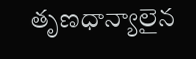తృణధాన్యాలైన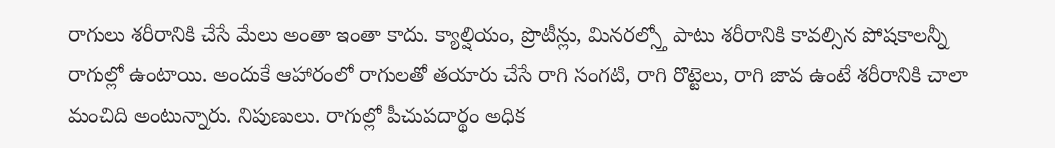రాగులు శరీరానికి చేసే మేలు అంతా ఇంతా కాదు. క్యాల్షియం, ప్రొటీన్లు, మినరల్స్తో పాటు శరీరానికి కావల్సిన పోషకాలన్నీ రాగుల్లో ఉంటాయి. అందుకే ఆహారంలో రాగులతో తయారు చేసే రాగి సంగటి, రాగి రొట్టెలు, రాగి జావ ఉంటే శరీరానికి చాలా మంచిది అంటున్నారు. నిపుణులు. రాగుల్లో పీచుపదార్థం అధిక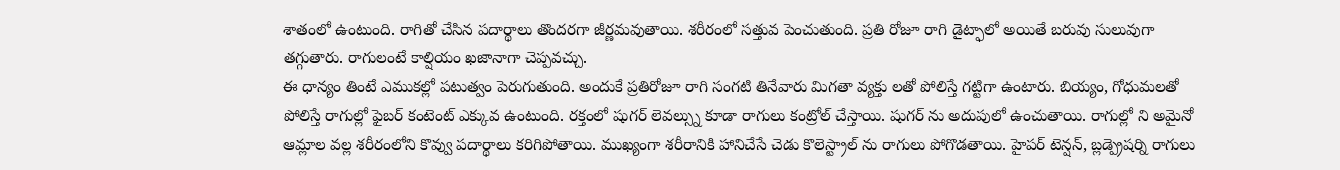శాతంలో ఉంటుంది. రాగితో చేసిన పదార్థాలు తొందరగా జీర్ణమవుతాయి. శరీరంలో సత్తువ పెంచుతుంది. ప్రతి రోజూ రాగి డైట్ఫాలో అయితే బరువు సులువుగా తగ్గుతారు. రాగులంటే కాల్షియం ఖజానాగా చెప్పవచ్చు.
ఈ ధాన్యం తింటే ఎముకల్లో పటుత్వం పెరుగుతుంది. అందుకే ప్రతిరోజూ రాగి సంగటి తినేవారు మిగతా వ్యక్తు లతో పోలిస్తే గట్టిగా ఉంటారు. బియ్యం, గోధుమలతో పోలిస్తే రాగుల్లో ఫైబర్ కంటెంట్ ఎక్కువ ఉంటుంది. రక్తంలో షుగర్ లెవల్స్ను కూడా రాగులు కంట్రోల్ చేస్తాయి. షుగర్ ను అదుపులో ఉంచుతాయి. రాగుల్లో ని అమైనో ఆమ్లాల వల్ల శరీరంలోని కొవ్వు పదార్థాలు కరిగిపోతాయి. ముఖ్యంగా శరీరానికి హానిచేసే చెడు కొలెస్ట్రాల్ ను రాగులు పోగొడతాయి. హైపర్ టెన్షన్, బ్లడ్ప్రెషర్ని రాగులు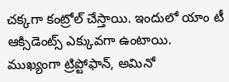చక్కగా కంట్రోల్ చేస్తాయి. ఇందులో యాం టీ ఆక్సిడెంట్స్ ఎక్కువగా ఉంటాయి. ముఖ్యంగా ట్రిప్టోఫాన్, అమినో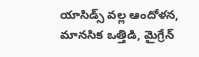యాసిడ్స్ వల్ల ఆందోళన, మానసిక ఒత్తిడి, మైగ్రేన్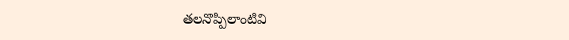తలనొప్పిలాంటివి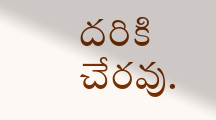దరికి చేరవు.